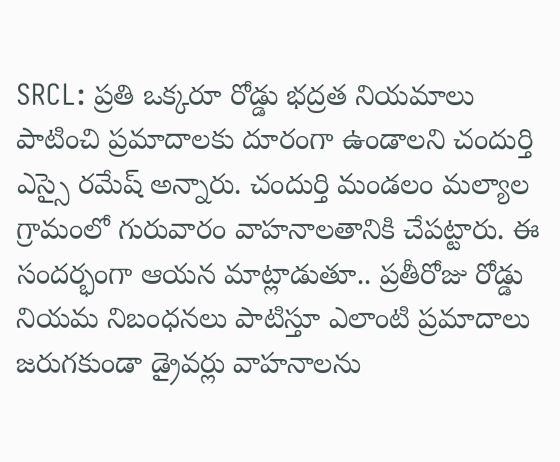SRCL: ప్రతి ఒక్కరూ రోడ్డు భద్రత నియమాలు పాటించి ప్రమాదాలకు దూరంగా ఉండాలని చందుర్తి ఎస్సై రమేష్ అన్నారు. చందుర్తి మండలం మల్యాల గ్రామంలో గురువారం వాహనాలతానికి చేపట్టారు. ఈ సందర్భంగా ఆయన మాట్లాడుతూ.. ప్రతీరోజు రోడ్డు నియమ నిబంధనలు పాటిస్తూ ఎలాంటి ప్రమాదాలు జరుగకుండా డ్రైవర్లు వాహనాలను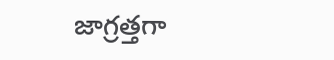జాగ్రత్తగా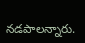నడపాలన్నారు.